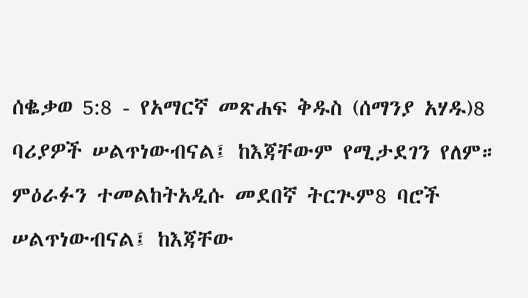ሰቈቃወ 5:8 - የአማርኛ መጽሐፍ ቅዱስ (ሰማንያ አሃዱ)8 ባሪያዎች ሠልጥነውብናል፤ ከእጃቸውም የሚታደገን የለም። ምዕራፉን ተመልከትአዲሱ መደበኛ ትርጒም8 ባሮች ሠልጥነውብናል፤ ከእጃቸው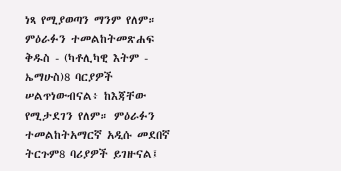ነጻ የሚያወጣን ማንም የለም። ምዕራፉን ተመልከትመጽሐፍ ቅዱስ - (ካቶሊካዊ እትም - ኤማሁስ)8 ባርያዎች ሠልጥነውብናል፥ ከእጃቸው የሚታደገን የለም። ምዕራፉን ተመልከትአማርኛ አዲሱ መደበኛ ትርጉም8 ባሪያዎች ይገዙናል፤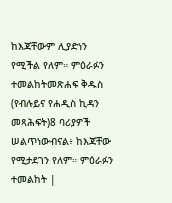ከእጃቸውም ሊያድነን የሚችል የለም። ምዕራፉን ተመልከትመጽሐፍ ቅዱስ (የብሉይና የሐዲስ ኪዳን መጻሕፍት)8 ባሪያዎች ሠልጥነውብናል፥ ከእጃቸው የሚታደገን የለም። ምዕራፉን ተመልከት |